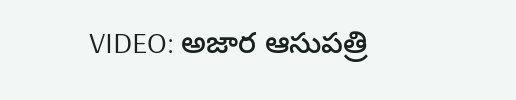VIDEO: అజార ఆసుపత్రి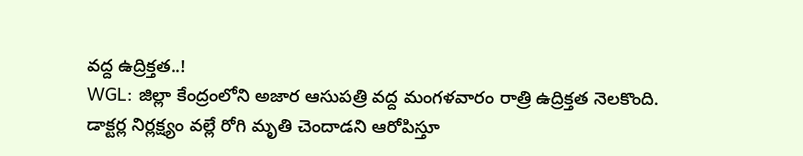వద్ద ఉద్రిక్తత..!
WGL: జిల్లా కేంద్రంలోని అజార ఆసుపత్రి వద్ద మంగళవారం రాత్రి ఉద్రిక్తత నెలకొంది. డాక్టర్ల నిర్లక్ష్యం వల్లే రోగి మృతి చెందాడని ఆరోపిస్తూ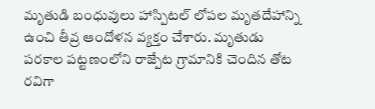మృతుడి బంధువులు హాస్పిటల్ లోపల మృతదేహాన్ని ఉంచి తీవ్ర ఆందోళన వ్యక్తం చేశారు. మృతుడు పరకాల పట్టణంలోని రాజ్పేట గ్రామానికి చెందిన తోట రవిగా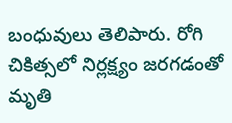బంధువులు తెలిపారు. రోగి చికిత్సలో నిర్లక్ష్యం జరగడంతో మృతి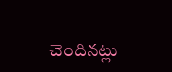చెందినట్లు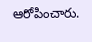ఆరోపించారు.